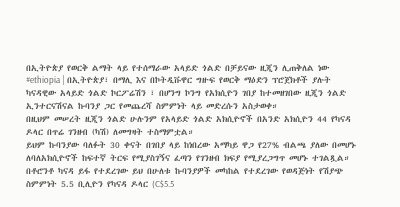በኢትዮጵያ የወርቅ ልማት ላይ የተሰማራው አላይድ ጎልድ በቻይናው ዚጂን ሊጠቅለል ነው
#ethiopia | በኢትዮጵያ፣ በማሊ እና በኮትዲቩዋር ግዙፍ የወርቅ ማዕድን ፕሮጀክቶች ያሉት ካናዳዊው አላይድ ጎልድ ኮርፖሬሽን ፣ በሆንግ ኮንግ የአክሲዮን ገበያ ከተመዘገበው ዚጂን ጎልድ ኢንተርናሽናል ኩባንያ ጋር የመጨረሻ ስምምነት ላይ መድረሱን አስታወቀ።
በዚህም መሠረት ዚጂን ጎልድ ሁሉንም የአላይድ ጎልድ አክሲዮኖች በአንድ አክሲዮን 44 የካናዳ ዶላር በጥሬ ገንዘብ (ካሽ) ለመግዛት ተስማምቷል።
ይህም ኩባንያው ባለፉት 30 ቀናት በገበያ ላይ ከነበረው አማካይ ዋጋ የ27% ብልጫ ያለው በመሆኑ ለባለአክሲዮኖች ከፍተኛ ትርፍ የሚያስገኝና ፈጣን የገንዘብ ክፍያ የሚያረጋግጥ መሆኑ ተገልጿል።
በቶሮንቶ ካናዳ ይፋ የተደረገው ይህ በሁለቱ ኩባንያዎች መካከል የተደረገው የወዳጅነት የሽያጭ ስምምነት 5.5 ቢሊዮን የካናዳ ዶላር (C$5.5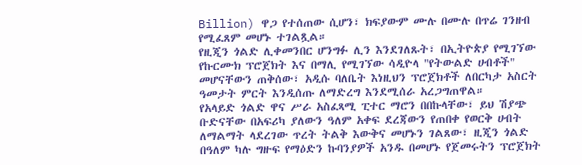Billion) ዋጋ የተሰጠው ሲሆን፣ ክፍያውም ሙሉ በሙሉ በጥሬ ገንዘብ የሚፈጸም መሆኑ ተገልጿል።
የዚጂን ጎልድ ሊቀመንበር ሆንግፉ ሊን እንደገለጹት፣ በኢትዮጵያ የሚገኘው የኩርሙክ ፕሮጀክት እና በማሊ የሚገኘው ሳዲዮላ "የትውልድ ሀብቶች" መሆናቸውን ጠቅሰው፣ አዲሱ ባለቤት እነዚህን ፕሮጀክቶች ለበርካታ አስርት ዓመታት ምርት እንዲሰጡ ለማድረግ እንደሚሰራ አረጋግጠዋል።
የአላይድ ጎልድ ዋና ሥራ አስፈጻሚ ፒተር ማሮን በበኩላቸው፣ ይህ ሽያጭ ቡድናቸው በአፍሪካ ያለውን ዓለም አቀፍ ደረጃውን የጠበቀ የወርቅ ሀብት ለማልማት ላደረገው ጥረት ትልቅ እውቅና መሆኑን ገልጸው፣ ዚጂን ጎልድ በዓለም ካሉ ግዙፍ የማዕድን ኩባንያዎች አንዱ በመሆኑ የጀመሩትን ፕሮጀክት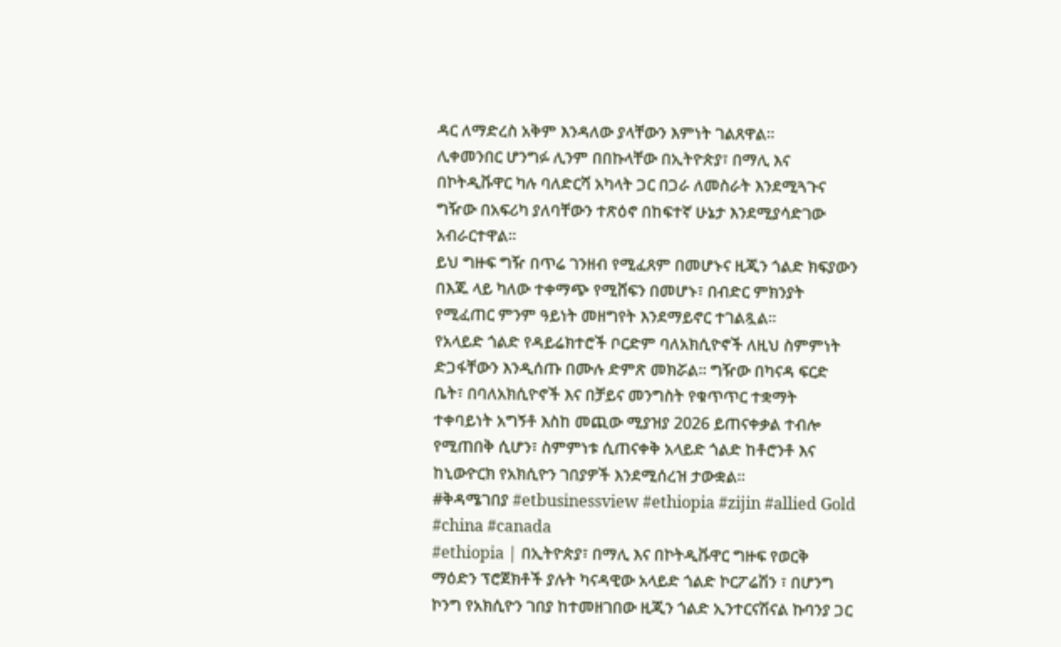ዳር ለማድረስ አቅም እንዳለው ያላቸውን እምነት ገልጸዋል።
ሊቀመንበር ሆንግፉ ሊንም በበኩላቸው በኢትዮጵያ፣ በማሊ እና በኮትዲቩዋር ካሉ ባለድርሻ አካላት ጋር በጋራ ለመስራት እንደሚጓጉና ግዥው በአፍሪካ ያለባቸውን ተጽዕኖ በከፍተኛ ሁኔታ እንደሚያሳድገው አብራርተዋል።
ይህ ግዙፍ ግዥ በጥሬ ገንዘብ የሚፈጸም በመሆኑና ዚጂን ጎልድ ክፍያውን በእጁ ላይ ካለው ተቀማጭ የሚሸፍን በመሆኑ፣ በብድር ምክንያት የሚፈጠር ምንም ዓይነት መዘግየት እንደማይኖር ተገልጿል።
የአላይድ ጎልድ የዳይሬክተሮች ቦርድም ባለአክሲዮኖች ለዚህ ስምምነት ድጋፋቸውን እንዲሰጡ በሙሉ ድምጽ መክሯል። ግዥው በካናዳ ፍርድ ቤት፣ በባለአክሲዮኖች እና በቻይና መንግስት የቁጥጥር ተቋማት ተቀባይነት አግኝቶ እስከ መጪው ሚያዝያ 2026 ይጠናቀቃል ተብሎ የሚጠበቅ ሲሆን፣ ስምምነቱ ሲጠናቀቅ አላይድ ጎልድ ከቶሮንቶ እና ከኒውዮርክ የአክሲዮን ገበያዎች እንደሚሰረዝ ታውቋል።
#ቅዳሜገበያ #etbusinessview #ethiopia #zijin #allied Gold
#china #canada
#ethiopia | በኢትዮጵያ፣ በማሊ እና በኮትዲቩዋር ግዙፍ የወርቅ ማዕድን ፕሮጀክቶች ያሉት ካናዳዊው አላይድ ጎልድ ኮርፖሬሽን ፣ በሆንግ ኮንግ የአክሲዮን ገበያ ከተመዘገበው ዚጂን ጎልድ ኢንተርናሽናል ኩባንያ ጋር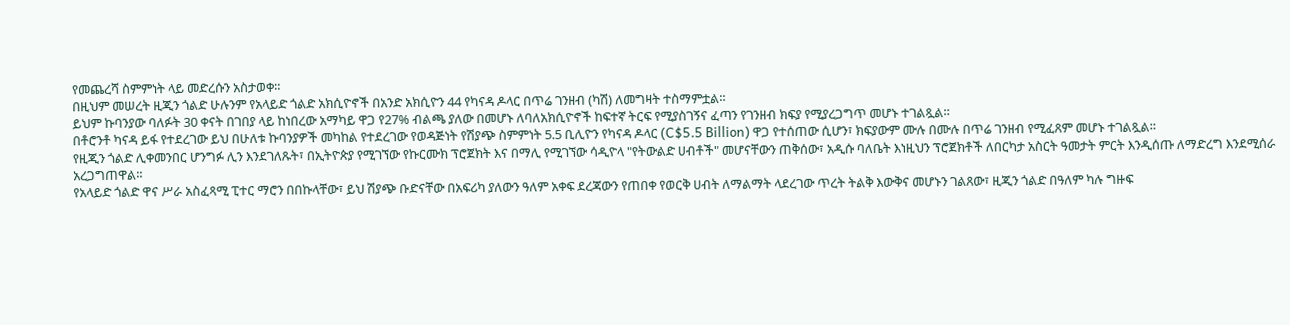የመጨረሻ ስምምነት ላይ መድረሱን አስታወቀ።
በዚህም መሠረት ዚጂን ጎልድ ሁሉንም የአላይድ ጎልድ አክሲዮኖች በአንድ አክሲዮን 44 የካናዳ ዶላር በጥሬ ገንዘብ (ካሽ) ለመግዛት ተስማምቷል።
ይህም ኩባንያው ባለፉት 30 ቀናት በገበያ ላይ ከነበረው አማካይ ዋጋ የ27% ብልጫ ያለው በመሆኑ ለባለአክሲዮኖች ከፍተኛ ትርፍ የሚያስገኝና ፈጣን የገንዘብ ክፍያ የሚያረጋግጥ መሆኑ ተገልጿል።
በቶሮንቶ ካናዳ ይፋ የተደረገው ይህ በሁለቱ ኩባንያዎች መካከል የተደረገው የወዳጅነት የሽያጭ ስምምነት 5.5 ቢሊዮን የካናዳ ዶላር (C$5.5 Billion) ዋጋ የተሰጠው ሲሆን፣ ክፍያውም ሙሉ በሙሉ በጥሬ ገንዘብ የሚፈጸም መሆኑ ተገልጿል።
የዚጂን ጎልድ ሊቀመንበር ሆንግፉ ሊን እንደገለጹት፣ በኢትዮጵያ የሚገኘው የኩርሙክ ፕሮጀክት እና በማሊ የሚገኘው ሳዲዮላ "የትውልድ ሀብቶች" መሆናቸውን ጠቅሰው፣ አዲሱ ባለቤት እነዚህን ፕሮጀክቶች ለበርካታ አስርት ዓመታት ምርት እንዲሰጡ ለማድረግ እንደሚሰራ አረጋግጠዋል።
የአላይድ ጎልድ ዋና ሥራ አስፈጻሚ ፒተር ማሮን በበኩላቸው፣ ይህ ሽያጭ ቡድናቸው በአፍሪካ ያለውን ዓለም አቀፍ ደረጃውን የጠበቀ የወርቅ ሀብት ለማልማት ላደረገው ጥረት ትልቅ እውቅና መሆኑን ገልጸው፣ ዚጂን ጎልድ በዓለም ካሉ ግዙፍ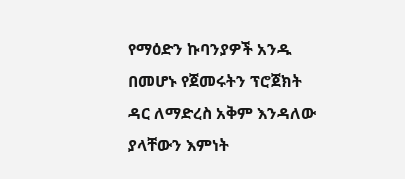የማዕድን ኩባንያዎች አንዱ በመሆኑ የጀመሩትን ፕሮጀክት ዳር ለማድረስ አቅም እንዳለው ያላቸውን እምነት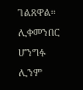ገልጸዋል።
ሊቀመንበር ሆንግፉ ሊንም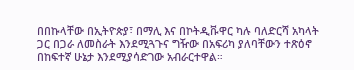በበኩላቸው በኢትዮጵያ፣ በማሊ እና በኮትዲቩዋር ካሉ ባለድርሻ አካላት ጋር በጋራ ለመስራት እንደሚጓጉና ግዥው በአፍሪካ ያለባቸውን ተጽዕኖ በከፍተኛ ሁኔታ እንደሚያሳድገው አብራርተዋል።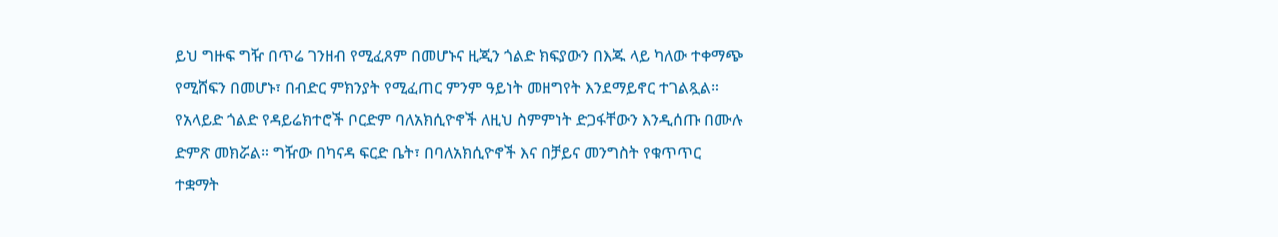ይህ ግዙፍ ግዥ በጥሬ ገንዘብ የሚፈጸም በመሆኑና ዚጂን ጎልድ ክፍያውን በእጁ ላይ ካለው ተቀማጭ የሚሸፍን በመሆኑ፣ በብድር ምክንያት የሚፈጠር ምንም ዓይነት መዘግየት እንደማይኖር ተገልጿል።
የአላይድ ጎልድ የዳይሬክተሮች ቦርድም ባለአክሲዮኖች ለዚህ ስምምነት ድጋፋቸውን እንዲሰጡ በሙሉ ድምጽ መክሯል። ግዥው በካናዳ ፍርድ ቤት፣ በባለአክሲዮኖች እና በቻይና መንግስት የቁጥጥር ተቋማት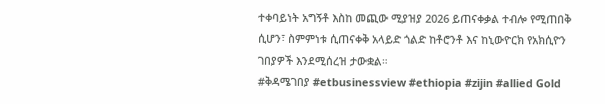ተቀባይነት አግኝቶ እስከ መጪው ሚያዝያ 2026 ይጠናቀቃል ተብሎ የሚጠበቅ ሲሆን፣ ስምምነቱ ሲጠናቀቅ አላይድ ጎልድ ከቶሮንቶ እና ከኒውዮርክ የአክሲዮን ገበያዎች እንደሚሰረዝ ታውቋል።
#ቅዳሜገበያ #etbusinessview #ethiopia #zijin #allied Gold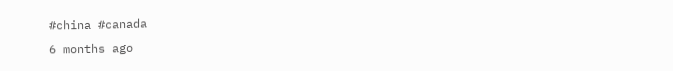#china #canada
6 months ago